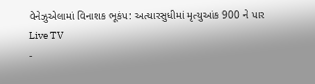વેનેઝુએલામાં વિનાશક ભૂકંપ: અત્યારસુધીમાં મૃત્યુઆંક 900 ને પાર
Live TV
-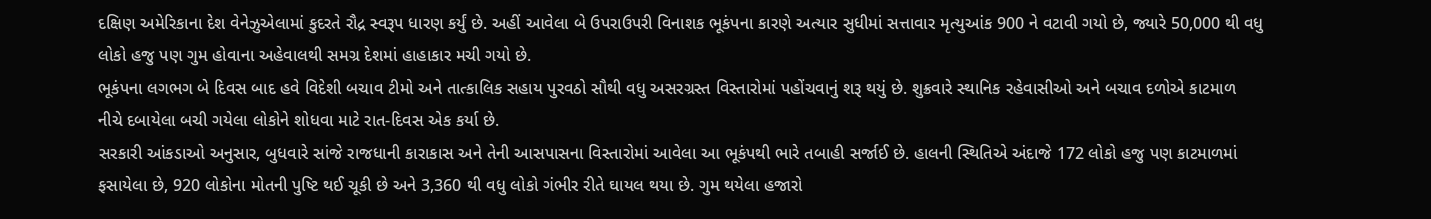દક્ષિણ અમેરિકાના દેશ વેનેઝુએલામાં કુદરતે રૌદ્ર સ્વરૂપ ધારણ કર્યું છે. અહીં આવેલા બે ઉપરાઉપરી વિનાશક ભૂકંપના કારણે અત્યાર સુધીમાં સત્તાવાર મૃત્યુઆંક 900 ને વટાવી ગયો છે, જ્યારે 50,000 થી વધુ લોકો હજુ પણ ગુમ હોવાના અહેવાલથી સમગ્ર દેશમાં હાહાકાર મચી ગયો છે.
ભૂકંપના લગભગ બે દિવસ બાદ હવે વિદેશી બચાવ ટીમો અને તાત્કાલિક સહાય પુરવઠો સૌથી વધુ અસરગ્રસ્ત વિસ્તારોમાં પહોંચવાનું શરૂ થયું છે. શુક્રવારે સ્થાનિક રહેવાસીઓ અને બચાવ દળોએ કાટમાળ નીચે દબાયેલા બચી ગયેલા લોકોને શોધવા માટે રાત-દિવસ એક કર્યા છે.
સરકારી આંકડાઓ અનુસાર, બુધવારે સાંજે રાજધાની કારાકાસ અને તેની આસપાસના વિસ્તારોમાં આવેલા આ ભૂકંપથી ભારે તબાહી સર્જાઈ છે. હાલની સ્થિતિએ અંદાજે 172 લોકો હજુ પણ કાટમાળમાં ફસાયેલા છે, 920 લોકોના મોતની પુષ્ટિ થઈ ચૂકી છે અને 3,360 થી વધુ લોકો ગંભીર રીતે ઘાયલ થયા છે. ગુમ થયેલા હજારો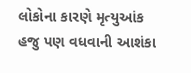લોકોના કારણે મૃત્યુઆંક હજુ પણ વધવાની આશંકા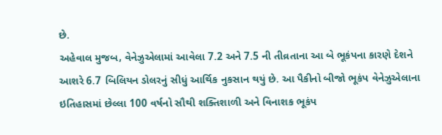છે.
અહેવાલ મુજબ, વેનેઝુએલામાં આવેલા 7.2 અને 7.5 ની તીવ્રતાના આ બે ભૂકંપના કારણે દેશને આશરે 6.7 બિલિયન ડોલરનું સીધું આર્થિક નુકસાન થયું છે. આ પૈકીનો બીજો ભૂકંપ વેનેઝુએલાના ઇતિહાસમાં છેલ્લા 100 વર્ષનો સૌથી શક્તિશાળી અને વિનાશક ભૂકંપ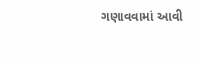ગણાવવામાં આવી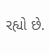રહ્યો છે.